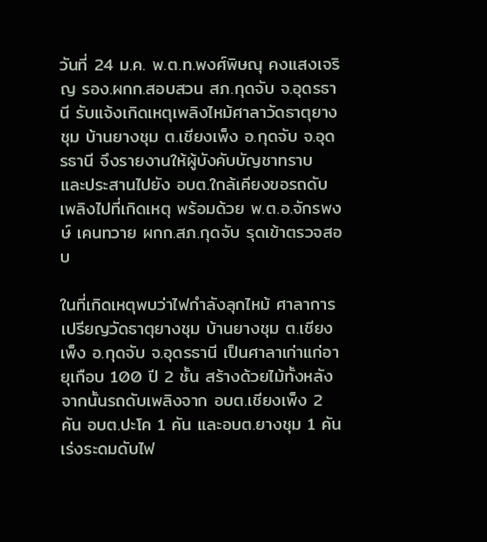วันที่ 24 ม.ค. พ.ต.ท.พงศ์พิษณุ คงแสงเจริญ รอง.ผกก.สอบสวน สภ.กุดจับ จ.อุดรธานี รับแจ้งเกิดเหตุเพลิงไหม้ศาลาวัดธาตุยางชุม บ้านยางชุม ต.เชียงเพ็ง อ.กุดจับ จ.อุดรธานี จึงรายงานให้ผู้บังคับบัญชาทราบ และประสานไปยัง อบต.ใกล้เคียงขอรถดับเพลิงไปที่เกิดเหตุ พร้อมด้วย พ.ต.อ.จักรพงษ์ เคนทวาย ผกก.สภ.กุดจับ รุดเข้าตรวจสอบ

ในที่เกิดเหตุพบว่าไฟกำลังลุกไหม้ ศาลาการเปรียญวัดธาตุยางชุม บ้านยางชุม ต.เชียงเพ็ง อ.กุดจับ จ.อุดรธานี เป็นศาลาเก่าแก่อายุเกือบ 100 ปี 2 ชั้น สร้างด้วยไม้ทั้งหลัง จากนั้นรถดับเพลิงจาก อบต.เชียงเพ็ง 2 คัน อบต.ปะโค 1 คัน และอบต.ยางชุม 1 คัน เร่งระดมดับไฟ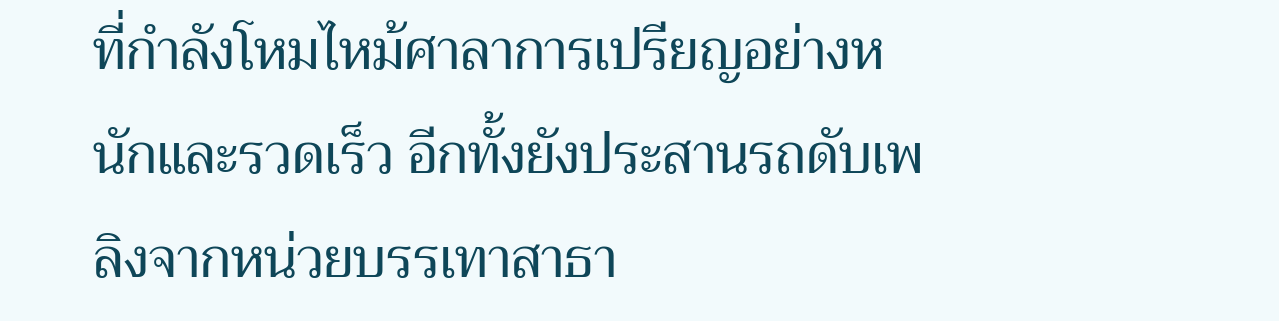ที่กำลังโหมไหม้ศาลาการเปรียญอย่างหนักและรวดเร็ว อีกทั้งยังประสานรถดับเพลิงจากหน่วยบรรเทาสาธา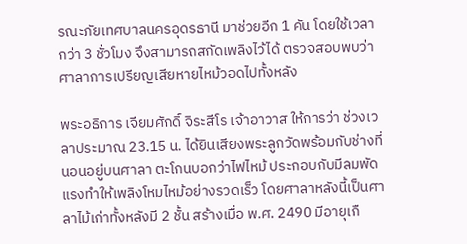รณะภัยเทศบาลนครอุดรธานี มาช่วยอีก 1 คัน โดยใช้เวลากว่า 3 ชั่วโมง จึงสามารถสกัดเพลิงไว้ได้ ตรวจสอบพบว่าศาลาการเปรียญเสียหายไหม้วอดไปทั้งหลัง

พระอธิการ เจียมศักดิ์ จิระสีโร เจ้าอาวาส ให้การว่า ช่วงเวลาประมาณ 23.15 น. ได้ยินเสียงพระลูกวัดพร้อมกับช่างที่นอนอยู่บนศาลา ตะโกนบอกว่าไฟไหม้ ประกอบกับมีลมพัดแรงทำให้เพลิงโหมไหม้อย่างรวดเร็ว โดยศาลาหลังนี้เป็นศาลาไม้เก่าทั้งหลังมี 2 ชั้น สร้างเมื่อ พ.ศ. 2490 มีอายุเกื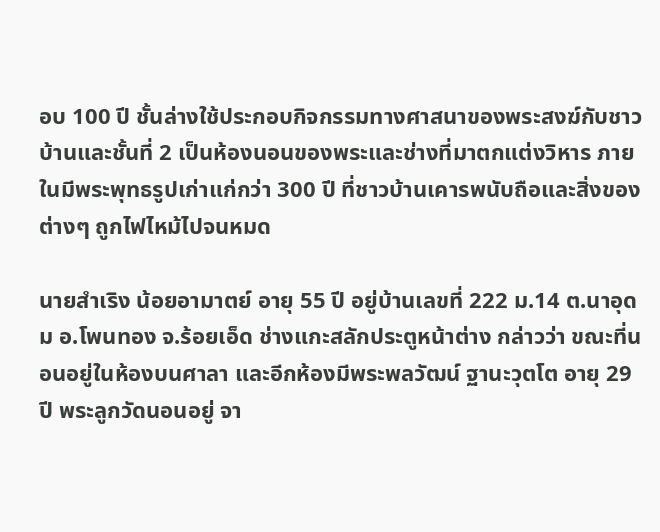อบ 100 ปี ชั้นล่างใช้ประกอบกิจกรรมทางศาสนาของพระสงฆ์กับชาวบ้านและชั้นที่ 2 เป็นห้องนอนของพระและช่างที่มาตกแต่งวิหาร ภายในมีพระพุทธรูปเก่าแก่กว่า 300 ปี ที่ชาวบ้านเคารพนับถือและสิ่งของต่างๆ ถูกไฟไหม้ไปจนหมด

นายสำเริง น้อยอามาตย์ อายุ 55 ปี อยู่บ้านเลขที่ 222 ม.14 ต.นาอุดม อ.โพนทอง จ.ร้อยเอ็ด ช่างแกะสลักประตูหน้าต่าง กล่าวว่า ขณะที่นอนอยู่ในห้องบนศาลา และอีกห้องมีพระพลวัฒน์ ฐานะวุตโต อายุ 29 ปี พระลูกวัดนอนอยู่ จา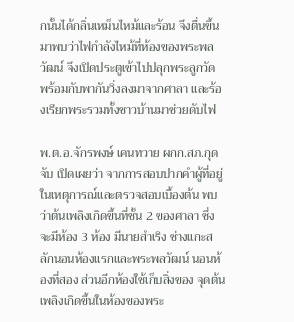กนั้นได้กลิ่นเหม็นไหม้และร้อน จึงตื่นขึ้นมาพบว่าไฟกำลังไหม้ที่ห้องของพระพลวัฒน์ จึงเปิดประตูเข้าไปปลุกพระลูกวัด พร้อมกับพากันวิ่งลงมาจากศาลา และร้องเรียกพระรวมทั้งชาวบ้านมาช่วยดับไฟ

พ.ต.อ.จักรพงษ์ เคนทวาย ผกก.สภ.กุดจับ เปิดเผยว่า จากการสอบปากคำผู้ที่อยู่ในเหตุการณ์และตรวจสอบเบื้องต้น พบว่าต้นเพลิงเกิดขึ้นที่ชั้น 2 ของศาลา ซึ่งจะมีห้อง 3 ห้อง มีนายสำเริง ช่างแกะสลักนอนห้องแรกและพระพลวัฒน์ นอนห้องที่สอง ส่วนอีกห้องใช้เก็บสิ่งของ จุดต้นเพลิงเกิดขึ้นในห้องของพระ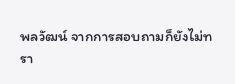พลวัฒน์ จากการสอบถามก็ยังไม่ทรา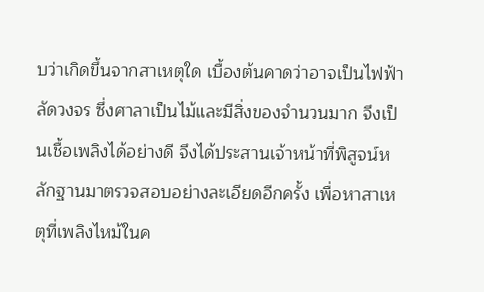บว่าเกิดขึ้นจากสาเหตุใด เบื้องต้นคาดว่าอาจเป็นไฟฟ้าลัดวงจร ซึ่งศาลาเป็นไม้และมีสิ่งของจำนวนมาก จึงเป็นเชื้อเพลิงได้อย่างดี จึงได้ประสานเจ้าหน้าที่พิสูจน์หลักฐานมาตรวจสอบอย่างละเอียดอีกครั้ง เพื่อหาสาเหตุที่เพลิงไหม้ในค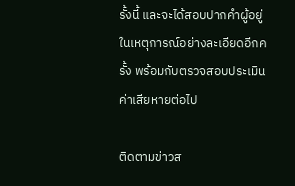รั้งนี้ และจะได้สอบปากคำผู้อยู่ในเหตุการณ์อย่างละเอียดอีกครั้ง พร้อมกับตรวจสอบประเมินค่าเสียหายต่อไป

ติดตามข่าวส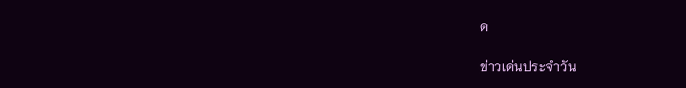ด

ข่าวเด่นประจำวัน